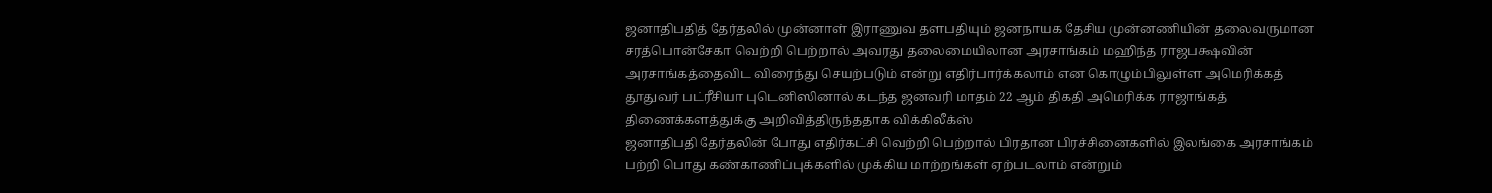ஜனாதிபதித் தேர்தலில் முன்னாள் இராணுவ தளபதியும் ஜனநாயக தேசிய முன்னணியின் தலைவருமான சரத்பொன்சேகா வெற்றி பெற்றால் அவரது தலைமையிலான அரசாங்கம் மஹிந்த ராஜபக்ஷவின் அரசாங்கத்தைவிட விரைந்து செயற்படும் என்று எதிர்பார்க்கலாம் என கொழும்பிலுள்ள அமெரிக்கத் தூதுவர் பட்ரீசியா புடெனிஸினால் கடந்த ஜனவரி மாதம் 22 ஆம் திகதி அமெரிக்க ராஜாங்கத் திணைக்களத்துக்கு அறிவித்திருந்ததாக விக்கிலீக்ஸ்
ஜனாதிபதி தேர்தலின் போது எதிர்கட்சி வெற்றி பெற்றால் பிரதான பிரச்சினைகளில் இலங்கை அரசாங்கம் பற்றி பொது கண்காணிப்புக்களில் முக்கிய மாற்றங்கள் ஏற்படலாம் என்றும்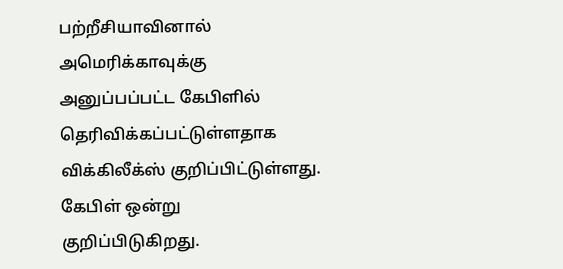பற்றீசியாவினால் அமெரிக்காவுக்கு அனுப்பப்பட்ட கேபிளில் தெரிவிக்கப்பட்டுள்ளதாக விக்கிலீக்ஸ் குறிப்பிட்டுள்ளது.
கேபிள் ஒன்று குறிப்பிடுகிறது.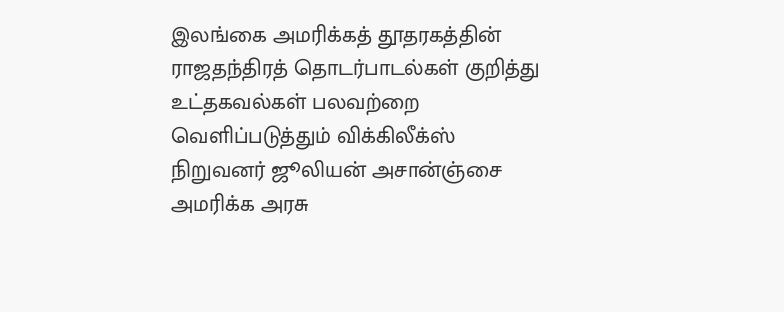இலங்கை அமரிக்கத் தூதரகத்தின் ராஜதந்திரத் தொடர்பாடல்கள் குறித்து உட்தகவல்கள் பலவற்றை வெளிப்படுத்தும் விக்கிலீக்ஸ் நிறுவனர் ஜூலியன் அசான்ஞ்சை அமரிக்க அரசு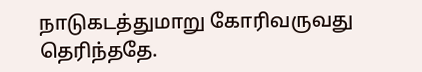நாடுகடத்துமாறு கோரிவருவது தெரிந்ததே.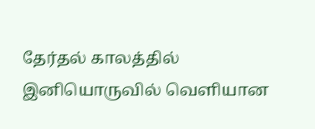தேர்தல் காலத்தில் இனியொருவில் வெளியான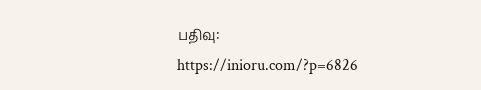பதிவு:
https://inioru.com/?p=6826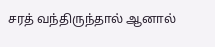சரத் வந்திருந்தால் ஆனால்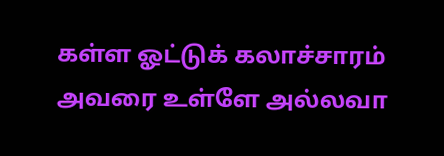கள்ள ஓட்டுக் கலாச்சாரம் அவரை உள்ளே அல்லவா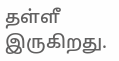தள்ளீ இருகிறது.